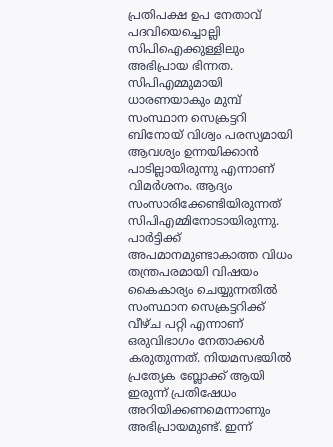പ്രതിപക്ഷ ഉപ നേതാവ് പദവിയെച്ചൊല്ലി സിപിഐക്കുള്ളിലും അഭിപ്രായ ഭിന്നത. സിപിഎമ്മുമായി ധാരണയാകും മുമ്പ് സംസ്ഥാന സെക്രട്ടറി ബിനോയ് വിശ്വം പരസ്യമായി ആവശ്യം ഉന്നയിക്കാൻ പാടില്ലായിരുന്നു എന്നാണ് വിമര്‍ശനം. ആദ്യം സംസാരിക്കേണ്ടിയിരുന്നത് സിപിഎമ്മിനോടായിരുന്നു. പാര്‍ട്ടിക്ക് അപമാനമുണ്ടാകാത്ത വിധം തന്ത്രപരമായി വിഷയം കൈകാര്യം ചെയ്യുന്നതില്‍ സംസ്ഥാന സെക്രട്ടറിക്ക് വീഴ്ച പറ്റി എന്നാണ് ഒരുവിഭാഗം നേതാക്കൾ കരുതുന്നത്. നിയമസഭയിൽ പ്രത്യേക ബ്ലോക്ക് ആയി ഇരുന്ന് പ്രതിഷേധം അറിയിക്കണമെന്നാണും അഭിപ്രായമുണ്ട്. ഇന്ന്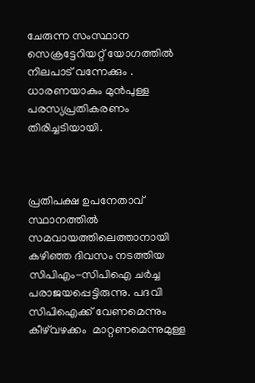ചേരുന്ന സംസ്ഥാന സെക്രട്ടേറിയറ്റ് യോഗത്തില്‍ നിലപാട് വന്നേക്കും . ധാരണയാകും മുന്‍പുള്ള പരസ്യപ്രതികരണം തിരിച്ചടിയായി.



പ്രതിപക്ഷ ഉപനേതാവ് സ്ഥാനത്തില്‍ സമവായത്തിലെത്താനായി കഴിഞ്ഞ ദിവസം നടത്തിയ സിപിഎം-സിപിഐ ചര്‍ച്ച പരാജയപ്പെട്ടിരുന്നു. പദവി സിപിഐക്ക് വേണമെന്നും കീഴ്‌വഴക്കം  മാറ്റണമെന്നുമുള്ള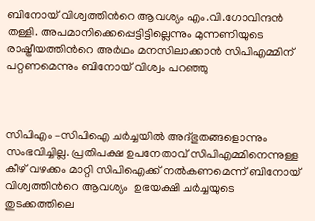ബിനോയ് വിശ്വത്തിന്‍റെ ആവശ്യം എം.വി.ഗോവിന്ദന്‍ തള്ളി. അപമാനിക്കെപ്പെട്ടിട്ടില്ലെന്നും മുന്നണിയുടെ രാഷ്ട്രീയത്തിന്‍റെ അര്‍ഥം മനസിലാക്കാന്‍ സിപിഎമ്മിന് പറ്റണമെന്നും ബിനോയ് വിശ്വം പറഞ്ഞു



സിപിഎം –സിപിഐ ചര്‍ച്ചയില്‍ അദ്ഭുതങ്ങളൊന്നും സംഭവിച്ചില്ല. പ്രതിപക്ഷ ഉപനേതാവ് സിപിഎമ്മിനെന്നുള്ള കീഴ് വഴക്കം മാറ്റി സിപിഐക്ക് നല്‍കണമെന്ന് ബിനോയ് വിശ്വത്തിന്‍റെ ആവശ്യം  ഉഭയക്ഷി ചര്‍ച്ചയുടെ തുടക്കത്തിലെ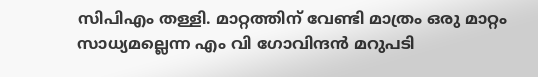സിപിഎം തള്ളി. മാറ്റത്തിന് വേണ്ടി മാത്രം ഒരു മാറ്റം സാധ്യമല്ലെന്ന എം വി ഗോവിന്ദന്‍ മറുപടി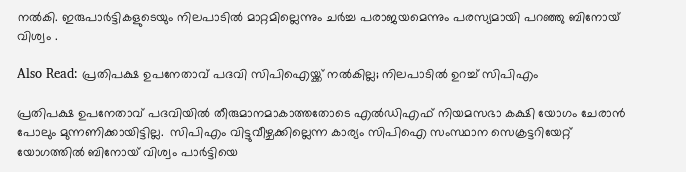നല്‍കി. ഇരുപാര്‍ട്ടികളുടെയും നിലപാടില്‍ മാറ്റമില്ലെന്നും ചര്‍ച്ച പരാജയമെന്നും പരസ്യമായി പറഞ്ഞു ബിനോയ് വിശ്വം .

Also Read: പ്രതിപക്ഷ ഉപനേതാവ് പദവി സിപിഐയ്ക്ക് നല്‍കില്ല; നിലപാടില്‍ ഉറച്ച് സിപിഎം

പ്രതിപക്ഷ ഉപനേതാവ് പദവിയില്‍ തീരുമാനമാകാത്തതോടെ എല്‍ഡിഎഫ് നിയമസഭാ കക്ഷി യോഗം ചേരാന്‍ പോലും മുന്നണിക്കായിട്ടില്ല.  സിപിഎം വിട്ടുവീഴ്ചക്കില്ലെന്ന കാര്യം സിപിഐ സംസ്ഥാന സെക്രട്ടറിയേറ്റ് യോഗത്തില്‍ ബിനോയ് വിശ്വം പാര്‍ട്ടിയെ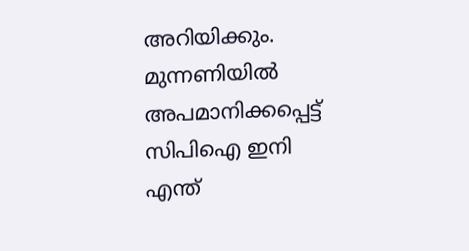അറിയിക്കും.  മുന്നണിയില്‍ അപമാനിക്കപ്പെട്ട് സിപിഐ ഇനി എന്ത്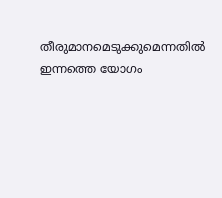തീരുമാനമെടുക്കുമെന്നതില്‍ ഇന്നത്തെ യോഗം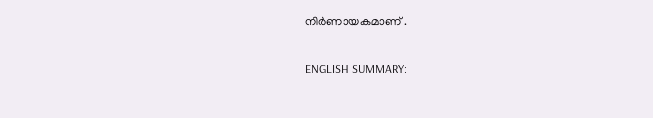നിര്‍ണായകമാണ് .

ENGLISH SUMMARY: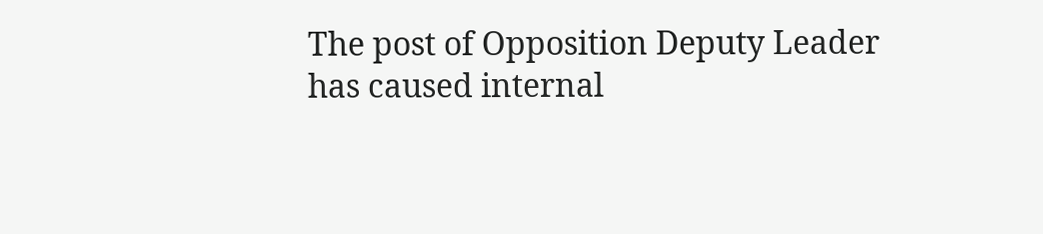The post of Opposition Deputy Leader has caused internal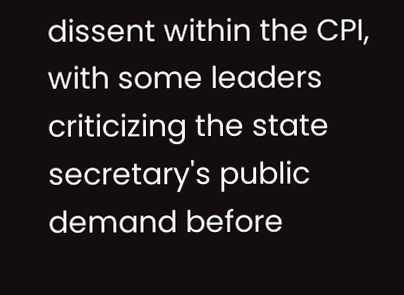dissent within the CPI, with some leaders criticizing the state secretary's public demand before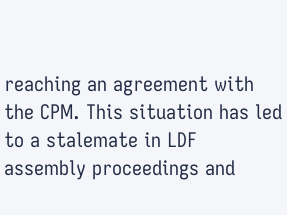reaching an agreement with the CPM. This situation has led to a stalemate in LDF assembly proceedings and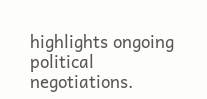highlights ongoing political negotiations.